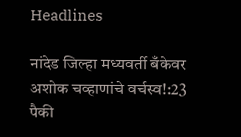Headlines

नांदेड जिल्हा मध्यवर्ती बँकेवर अशोक चव्हाणांचे वर्चस्व!:23 पैकी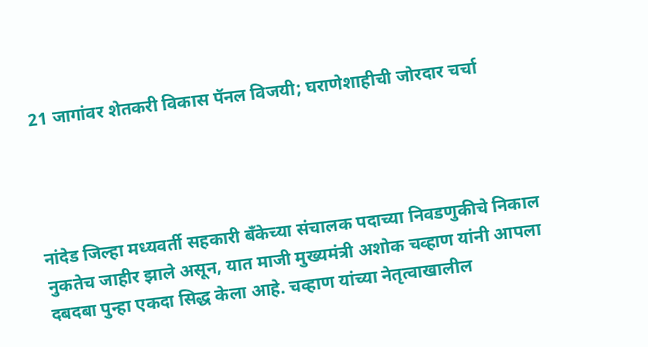21 जागांवर शेतकरी विकास पॅनल विजयी; घराणेशाहीची जोरदार चर्चा




नांदेड जिल्हा मध्यवर्ती सहकारी बँकेच्या संचालक पदाच्या निवडणुकीचे निकाल नुकतेच जाहीर झाले असून, यात माजी मुख्यमंत्री अशोक चव्हाण यांनी आपला दबदबा पुन्हा एकदा सिद्ध केला आहे. चव्हाण यांच्या नेतृत्वाखालील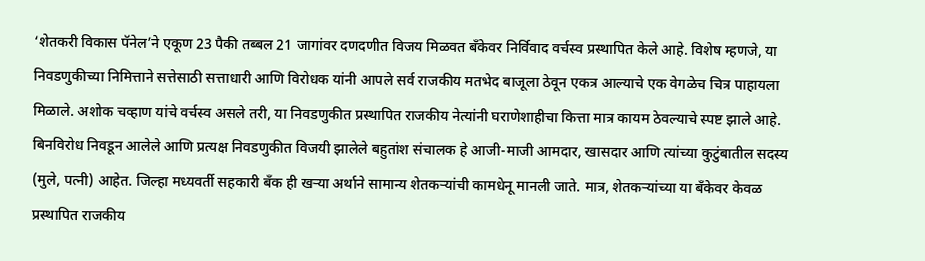‘शेतकरी विकास पॅनेल’ने एकूण 23 पैकी तब्बल 21 जागांवर दणदणीत विजय मिळवत बँकेवर निर्विवाद वर्चस्व प्रस्थापित केले आहे. विशेष म्हणजे, या निवडणुकीच्या निमित्ताने सत्तेसाठी सत्ताधारी आणि विरोधक यांनी आपले सर्व राजकीय मतभेद बाजूला ठेवून एकत्र आल्याचे एक वेगळेच चित्र पाहायला मिळाले. अशोक चव्हाण यांचे वर्चस्व असले तरी, या निवडणुकीत प्रस्थापित राजकीय नेत्यांनी घराणेशाहीचा कित्ता मात्र कायम ठेवल्याचे स्पष्ट झाले आहे. बिनविरोध निवडून आलेले आणि प्रत्यक्ष निवडणुकीत विजयी झालेले बहुतांश संचालक हे आजी-माजी आमदार, खासदार आणि त्यांच्या कुटुंबातील सदस्य (मुले, पत्नी) आहेत. जिल्हा मध्यवर्ती सहकारी बँक ही खऱ्या अर्थाने सामान्य शेतकऱ्यांची कामधेनू मानली जाते. मात्र, शेतकऱ्यांच्या या बँकेवर केवळ प्रस्थापित राजकीय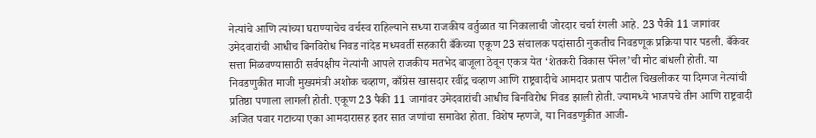नेत्यांचे आणि त्यांच्या घराण्याचेच वर्चस्व राहिल्याने सध्या राजकीय वर्तुळात या निकालाची जोरदार चर्चा रंगली आहे. 23 पैकी 11 जागांवर उमेदवारांची आधीच बिनविरोध निवड नांदेड मध्यवर्ती सहकारी बँकेच्या एकूण 23 संचालक पदांसाठी नुकतीच निवडणूक प्रक्रिया पार पडली. बँकेवर सत्ता मिळवण्यासाठी सर्वपक्षीय नेत्यांनी आपले राजकीय मतभेद बाजूला ठेवून एकत्र येत ‘शेतकरी विकास पॅनेल’ची मोट बांधली होती. या निवडणुकीत माजी मुख्यमंत्री अशोक चव्हाण, काँग्रेस खासदार रवींद्र चव्हाण आणि राष्ट्रवादीचे आमदार प्रताप पाटील चिखलीकर या दिग्गज नेत्यांची प्रतिष्ठा पणाला लागली होती. एकूण 23 पैकी 11 जागांवर उमेदवारांची आधीच बिनविरोध निवड झाली होती. ज्यामध्ये भाजपचे तीन आणि राष्ट्रवादी अजित पवार गटाच्या एका आमदारासह इतर सात जणांचा समावेश होता. विशेष म्हणजे, या निवडणुकीत आजी-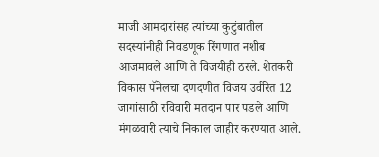माजी आमदारांसह त्यांच्या कुटुंबातील सदस्यांनीही निवडणूक रिंगणात नशीब आजमावले आणि ते विजयीही ठरले. शेतकरी विकास पॅनेलचा दणदणीत विजय उर्वरित 12 जागांसाठी रविवारी मतदान पार पडले आणि मंगळवारी त्याचे निकाल जाहीर करण्यात आले.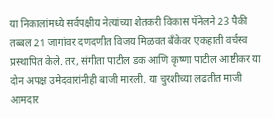या निकालांमध्ये सर्वपक्षीय नेत्यांच्या शेतकरी विकास पॅनेलने 23 पैकी तब्बल 21 जागांवर दणदणीत विजय मिळवत बँकेवर एकहाती वर्चस्व प्रस्थापित केले. तर, संगीता पाटील डक आणि कृष्णा पाटील आष्टीकर या दोन अपक्ष उमेदवारांनीही बाजी मारली. या चुरशीच्या लढतीत माजी आमदार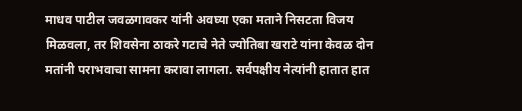माधव पाटील जवळगावकर यांनी अवघ्या एका मताने निसटता विजय मिळवला, तर शिवसेना ठाकरे गटाचे नेते ज्योतिबा खराटे यांना केवळ दोन मतांनी पराभवाचा सामना करावा लागला. सर्वपक्षीय नेत्यांनी हातात हात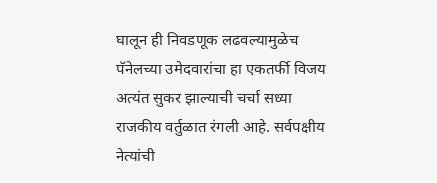घालून ही निवडणूक लढवल्यामुळेच पॅनेलच्या उमेदवारांचा हा एकतर्फी विजय अत्यंत सुकर झाल्याची चर्चा सध्या राजकीय वर्तुळात रंगली आहे. सर्वपक्षीय नेत्यांची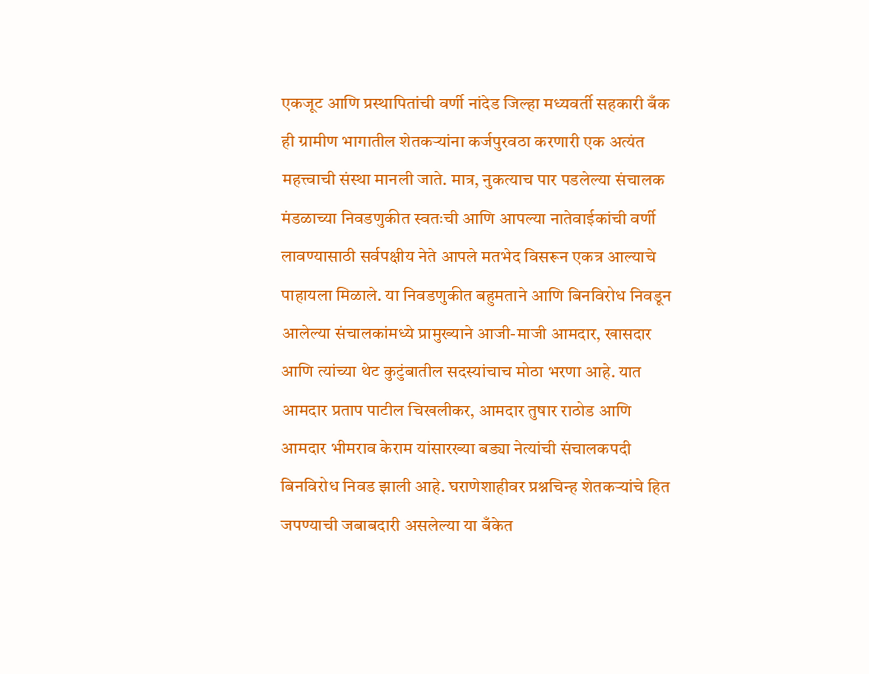एकजूट आणि प्रस्थापितांची वर्णी नांदेड जिल्हा मध्यवर्ती सहकारी बँक ही ग्रामीण भागातील शेतकऱ्यांना कर्जपुरवठा करणारी एक अत्यंत महत्त्वाची संस्था मानली जाते. मात्र, नुकत्याच पार पडलेल्या संचालक मंडळाच्या निवडणुकीत स्वतःची आणि आपल्या नातेवाईकांची वर्णी लावण्यासाठी सर्वपक्षीय नेते आपले मतभेद विसरून एकत्र आल्याचे पाहायला मिळाले. या निवडणुकीत बहुमताने आणि बिनविरोध निवडून आलेल्या संचालकांमध्ये प्रामुख्याने आजी-माजी आमदार, खासदार आणि त्यांच्या थेट कुटुंबातील सदस्यांचाच मोठा भरणा आहे. यात आमदार प्रताप पाटील चिखलीकर, आमदार तुषार राठोड आणि आमदार भीमराव केराम यांसारख्या बड्या नेत्यांची संचालकपदी बिनविरोध निवड झाली आहे. घराणेशाहीवर प्रश्नचिन्ह शेतकऱ्यांचे हित जपण्याची जबाबदारी असलेल्या या बँकेत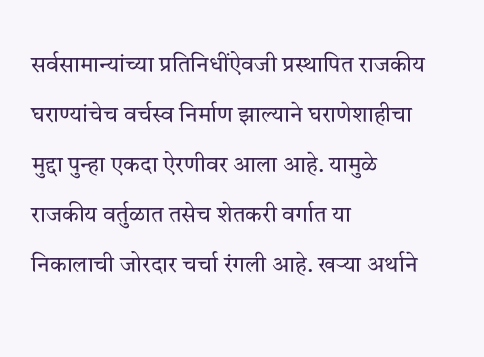सर्वसामान्यांच्या प्रतिनिधींऐवजी प्रस्थापित राजकीय घराण्यांचेच वर्चस्व निर्माण झाल्याने घराणेशाहीचा मुद्दा पुन्हा एकदा ऐरणीवर आला आहे. यामुळे राजकीय वर्तुळात तसेच शेतकरी वर्गात या निकालाची जोरदार चर्चा रंगली आहे. खऱ्या अर्थाने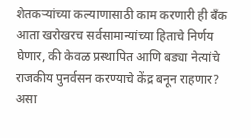शेतकऱ्यांच्या कल्याणासाठी काम करणारी ही बँक आता खरोखरच सर्वसामान्यांच्या हिताचे निर्णय घेणार, की केवळ प्रस्थापित आणि बड्या नेत्यांचे राजकीय पुनर्वसन करण्याचे केंद्र बनून राहणार? असा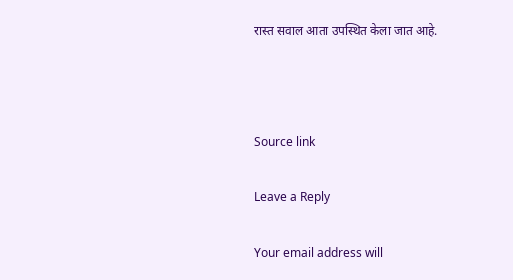रास्त सवाल आता उपस्थित केला जात आहे.



Source link

Leave a Reply

Your email address will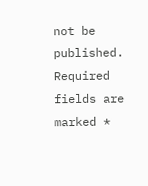not be published. Required fields are marked *